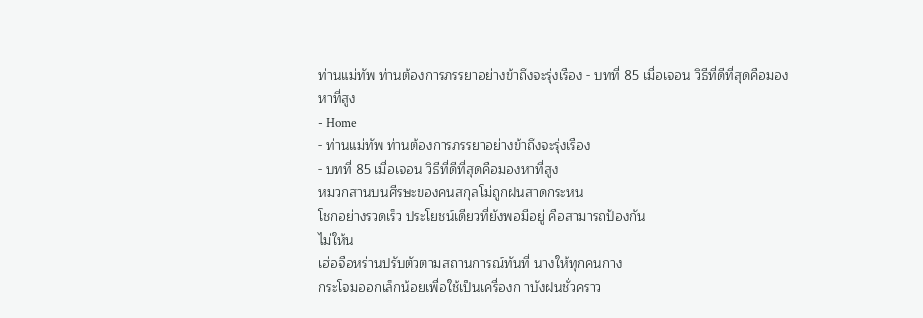ท่านแม่ทัพ ท่านต้องการภรรยาอย่างข้าถึงจะรุ่งเรือง - บทที่ 85 เมื่อเจอน วิธีที่ดีที่สุดคือมองหาที่สูง
- Home
- ท่านแม่ทัพ ท่านต้องการภรรยาอย่างข้าถึงจะรุ่งเรือง
- บทที่ 85 เมื่อเจอน วิธีที่ดีที่สุดคือมองหาที่สูง
หมวกสานบนศีรษะของคนสกุลโม่ถูกฝนสาดกระหน
โชกอย่างรวดเร็ว ประโยชน์เดียวที่ยังพอมีอยู่ คือสามารถป้องกัน
ไม่ให้น
เฮ่อจือหร่านปรับตัวตามสถานการณ์ทันที่ นางให้ทุกคนกาง
กระโจมออกเล็กน้อยเพื่อใช้เป็นเครื่องก าบังฝนชั่วคราว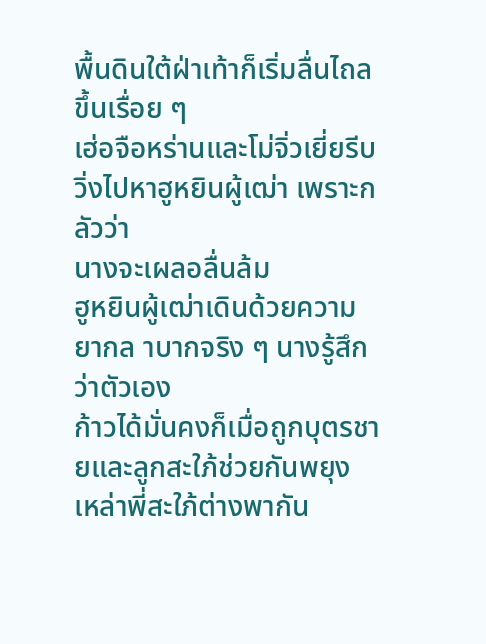พื้นดินใต้ฝ่าเท้าก็เริ่มลื่นไถลขึ้นเรื่อย ๆ
เฮ่อจือหร่านและโม่จิ่วเยี่ยรีบวิ่งไปหาฮูหยินผู้เฒ่า เพราะกลัวว่า
นางจะเผลอลื่นล้ม
ฮูหยินผู้เฒ่าเดินด้วยความยากล าบากจริง ๆ นางรู้สึกว่าตัวเอง
ก้าวได้มั่นคงก็เมื่อถูกบุตรชายและลูกสะใภ้ช่วยกันพยุง
เหล่าพี่สะใภ้ต่างพากัน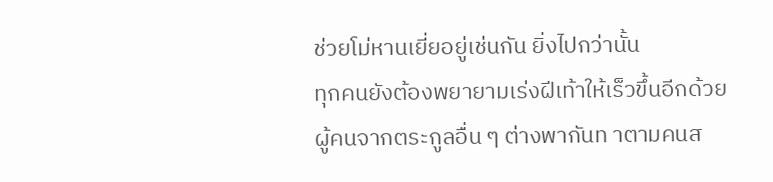ช่วยโม่หานเยี่ยอยู่เช่นกัน ยิ่งไปกว่านั้น
ทุกคนยังต้องพยายามเร่งฝีเท้าให้เร็วขึ้นอีกด้วย
ผู้คนจากตระกูลอื่น ๆ ต่างพากันท าตามคนส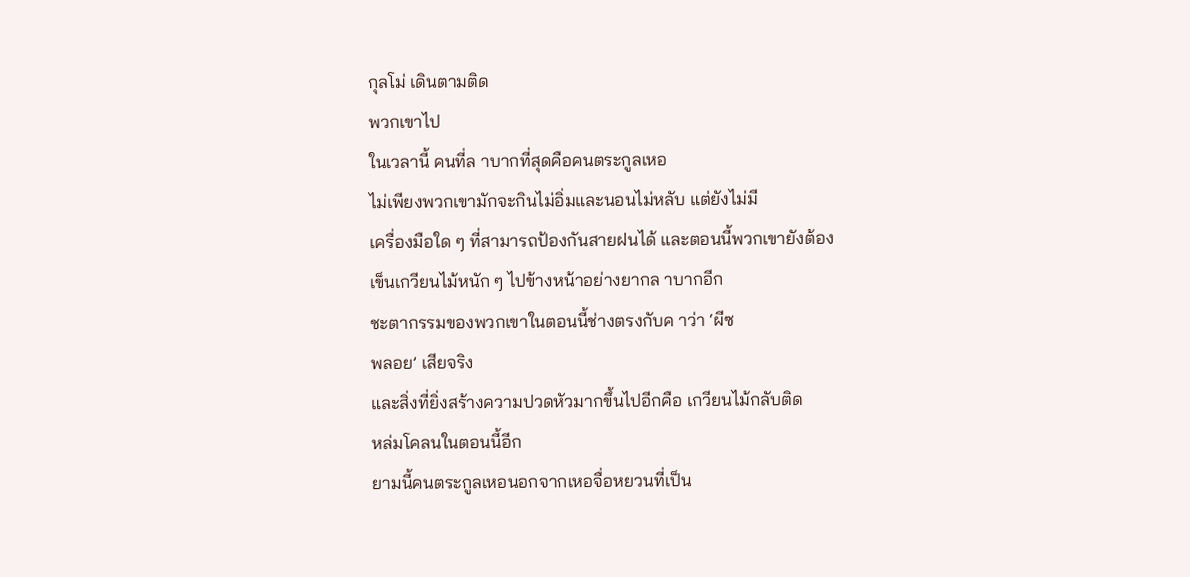กุลโม่ เดินตามติด
พวกเขาไป
ในเวลานี้ คนที่ล าบากที่สุดคือคนตระกูลเหอ
ไม่เพียงพวกเขามักจะกินไม่อิ่มและนอนไม่หลับ แต่ยังไม่มี
เครื่องมือใด ๆ ที่สามารถป้องกันสายฝนได้ และตอนนี้พวกเขายังต้อง
เข็นเกวียนไม้หนัก ๆ ไปข้างหน้าอย่างยากล าบากอีก
ชะตากรรมของพวกเขาในตอนนี้ช่างตรงกับค าว่า ‘ผีซ
พลอย’ เสียจริง
และสิ่งที่ยิ่งสร้างความปวดหัวมากขึ้นไปอีกคือ เกวียนไม้กลับติด
หล่มโคลนในตอนนี้อีก
ยามนี้คนตระกูลเหอนอกจากเหอจื่อหยวนที่เป็น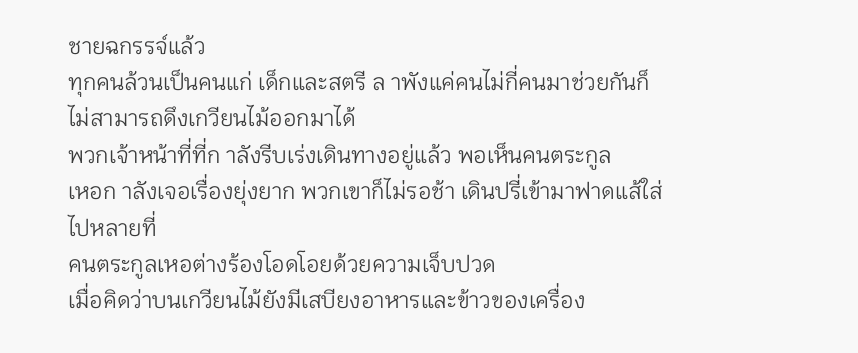ชายฉกรรจ์แล้ว
ทุกคนล้วนเป็นคนแก่ เด็กและสตรี ล าพังแค่คนไม่กี่คนมาช่วยกันก็
ไม่สามารถดึงเกวียนไม้ออกมาได้
พวกเจ้าหน้าที่ที่ก าลังรีบเร่งเดินทางอยู่แล้ว พอเห็นคนตระกูล
เหอก าลังเจอเรื่องยุ่งยาก พวกเขาก็ไม่รอช้า เดินปรี่เข้ามาฟาดแส้ใส่
ไปหลายที่
คนตระกูลเหอต่างร้องโอดโอยด้วยความเจ็บปวด
เมื่อคิดว่าบนเกวียนไม้ยังมีเสบียงอาหารและข้าวของเครื่อง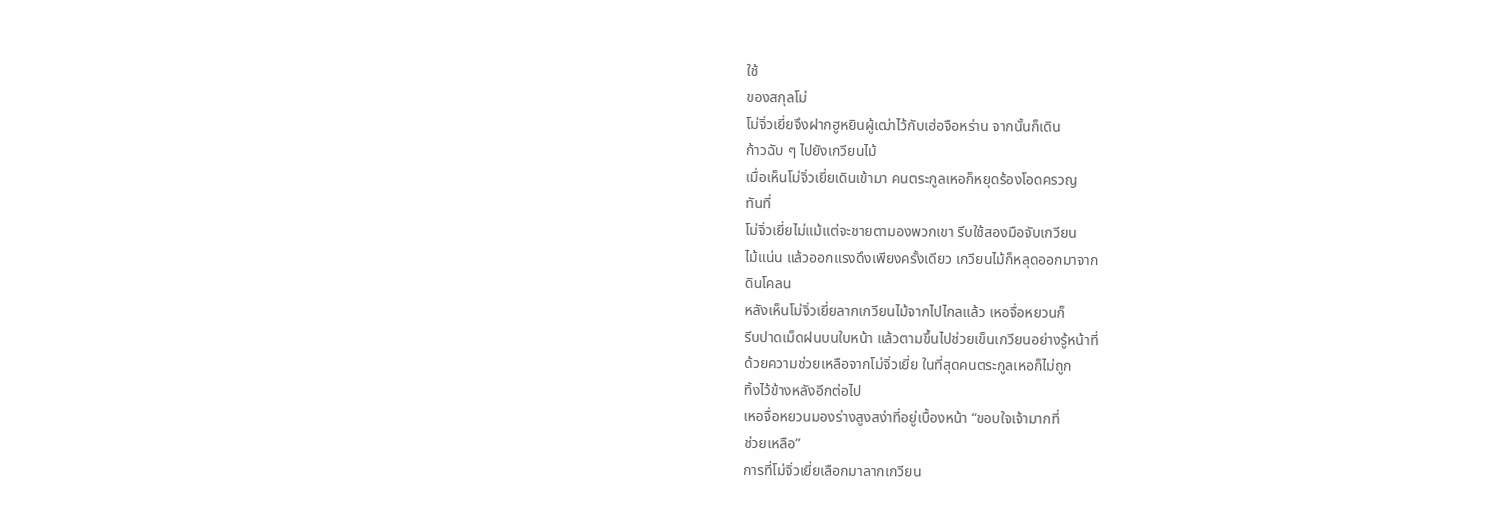ใช้
ของสกุลโม่
โม่จิ่วเยี่ยจึงฝากฮูหยินผู้เฒ่าไว้กับเฮ่อจือหร่าน จากนั้นก็เดิน
ก้าวฉับ ๆ ไปยังเกวียนไม้
เมื่อเห็นโม่จิ่วเยี่ยเดินเข้ามา คนตระกูลเหอก็หยุดร้องโอดครวญ
ทันที่
โม่จิ่วเยี่ยไม่แม้แต่จะชายตามองพวกเขา รีบใช้สองมือจับเกวียน
ไม้แน่น แล้วออกแรงดึงเพียงครั้งเดียว เกวียนไม้ก็หลุดออกมาจาก
ดินโคลน
หลังเห็นโม่จิ่วเยี่ยลากเกวียนไม้จากไปไกลแล้ว เหอจื่อหยวนก็
รีบปาดเม็ดฝนบนใบหน้า แล้วตามขึ้นไปช่วยเข็นเกวียนอย่างรู้หน้าที่
ด้วยความช่วยเหลือจากโม่จิ่วเยี่ย ในที่สุดคนตระกูลเหอก็ไม่ถูก
ทิ้งไว้ข้างหลังอีกต่อไป
เหอจื่อหยวนมองร่างสูงสง่าที่อยู่เบื้องหน้า “ขอบใจเจ้ามากที่
ช่วยเหลือ”
การที่โม่จิ่วเยี่ยเลือกมาลากเกวียน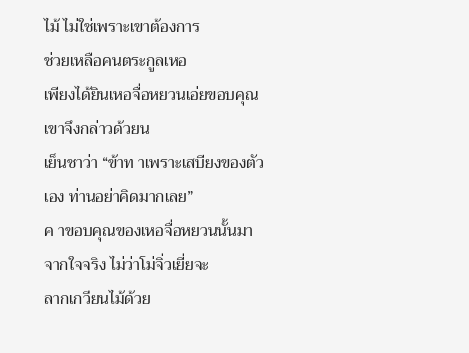ไม้ ไม่ใช่เพราะเขาต้องการ
ช่วยเหลือคนตระกูลเหอ
เพียงได้ยินเหอจื่อหยวนเอ่ยขอบคุณ เขาจึงกล่าวด้วยน
เย็นชาว่า “ข้าท าเพราะเสบียงของตัวเอง ท่านอย่าคิดมากเลย”
ค าขอบคุณของเหอจื่อหยวนนั้นมาจากใจจริง ไม่ว่าโม่จิ่วเยี่ยจะ
ลากเกวียนไม้ด้วย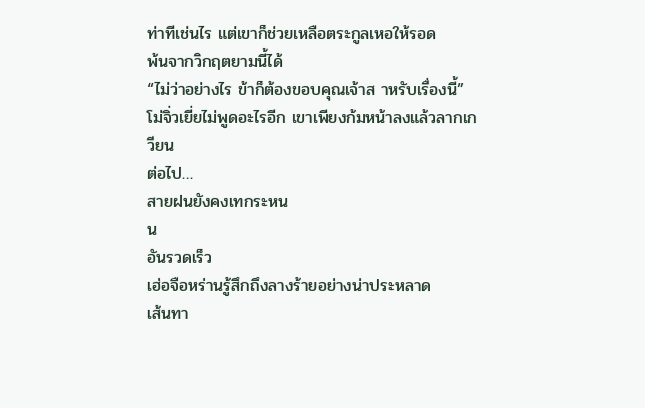ท่าทีเช่นไร แต่เขาก็ช่วยเหลือตระกูลเหอให้รอด
พ้นจากวิกฤตยามนี้ได้
“ไม่ว่าอย่างไร ข้าก็ต้องขอบคุณเจ้าส าหรับเรื่องนี้”
โม่จิ่วเยี่ยไม่พูดอะไรอีก เขาเพียงก้มหน้าลงแล้วลากเกวียน
ต่อไป…
สายฝนยังคงเทกระหน
น
อันรวดเร็ว
เฮ่อจือหร่านรู้สึกถึงลางร้ายอย่างน่าประหลาด
เส้นทา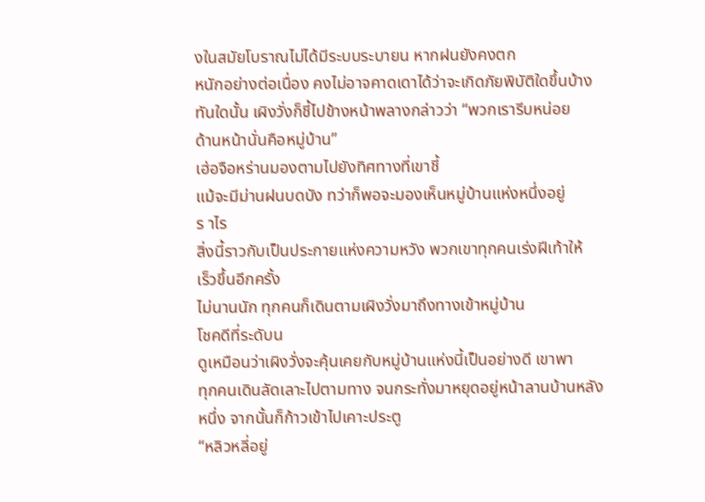งในสมัยโบราณไม่ได้มีระบบระบายน หากฝนยังคงตก
หนักอย่างต่อเนื่อง คงไม่อาจคาดเดาได้ว่าจะเกิดภัยพิบัติใดขึ้นบ้าง
ทันใดนั้น เผิงวั่งก็ชี้ไปข้างหน้าพลางกล่าวว่า “พวกเรารีบหน่อย
ด้านหน้านั่นคือหมู่บ้าน”
เฮ่อจือหร่านมองตามไปยังทิศทางที่เขาชี้
แม้จะมีม่านฝนบดบัง ทว่าก็พอจะมองเห็นหมู่บ้านแห่งหนึ่งอยู่
ร าไร
สิ่งนี้ราวกับเป็นประกายแห่งความหวัง พวกเขาทุกคนเร่งฝีเท้าให้
เร็วขึ้นอีกครั้ง
ไม่นานนัก ทุกคนก็เดินตามเผิงวั่งมาถึงทางเข้าหมู่บ้าน
โชคดีที่ระดับน
ดูเหมือนว่าเผิงวั่งจะคุ้นเคยกับหมู่บ้านแห่งนี้เป็นอย่างดี เขาพา
ทุกคนเดินลัดเลาะไปตามทาง จนกระทั่งมาหยุดอยู่หน้าลานบ้านหลัง
หนึ่ง จากนั้นก็ก้าวเข้าไปเคาะประตู
“หลิวหลี่อยู่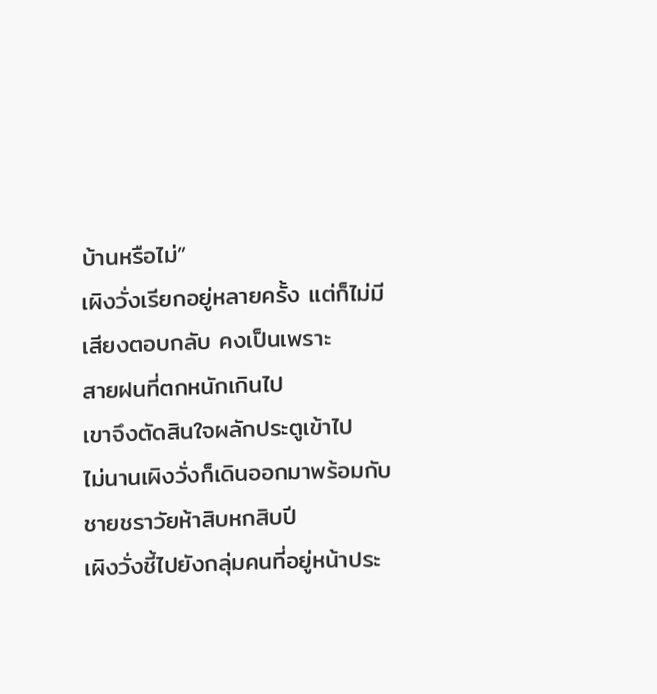บ้านหรือไม่”
เผิงวั่งเรียกอยู่หลายครั้ง แต่ก็ไม่มีเสียงตอบกลับ คงเป็นเพราะ
สายฝนที่ตกหนักเกินไป
เขาจึงตัดสินใจผลักประตูเข้าไป
ไม่นานเผิงวั่งก็เดินออกมาพร้อมกับชายชราวัยห้าสิบหกสิบปี
เผิงวั่งชี้ไปยังกลุ่มคนที่อยู่หน้าประ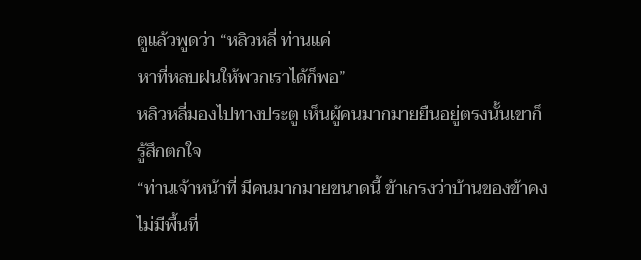ตูแล้วพูดว่า “หลิวหลี่ ท่านแค่
หาที่หลบฝนให้พวกเราได้ก็พอ”
หลิวหลี่มองไปทางประตู เห็นผู้คนมากมายยืนอยู่ตรงนั้นเขาก็
รู้สึกตกใจ
“ท่านเจ้าหน้าที่ มีคนมากมายขนาดนี้ ข้าเกรงว่าบ้านของข้าคง
ไม่มีพื้นที่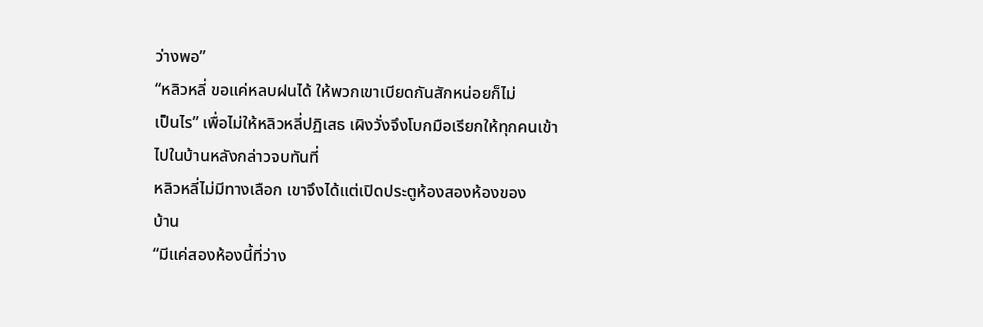ว่างพอ”
“หลิวหลี่ ขอแค่หลบฝนได้ ให้พวกเขาเบียดกันสักหน่อยก็ไม่
เป็นไร” เพื่อไม่ให้หลิวหลี่ปฏิเสธ เผิงวั่งจึงโบกมือเรียกให้ทุกคนเข้า
ไปในบ้านหลังกล่าวจบทันที่
หลิวหลี่ไม่มีทางเลือก เขาจึงได้แต่เปิดประตูห้องสองห้องของ
บ้าน
“มีแค่สองห้องนี้ที่ว่าง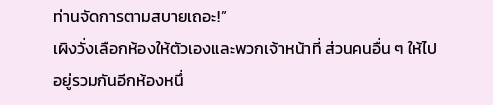ท่านจัดการตามสบายเถอะ!”
เผิงวั่งเลือกห้องให้ตัวเองและพวกเจ้าหน้าที่ ส่วนคนอื่น ๆ ให้ไป
อยู่รวมกันอีกห้องหนึ่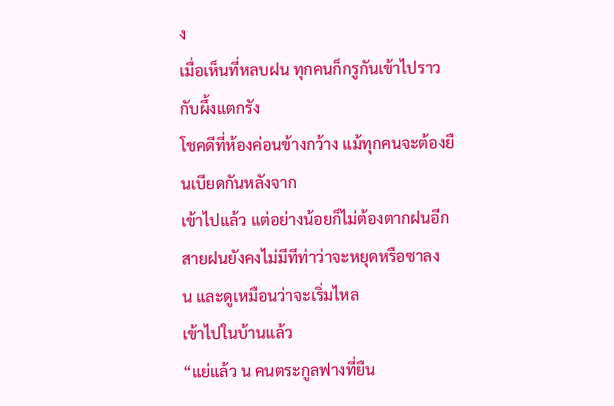ง
เมื่อเห็นที่หลบฝน ทุกคนก็กรูกันเข้าไปราวกับผึ้งแตกรัง
โชคดีที่ห้องค่อนข้างกว้าง แม้ทุกคนจะต้องยืนเบียดกันหลังจาก
เข้าไปแล้ว แต่อย่างน้อยก็ไม่ต้องตากฝนอีก
สายฝนยังคงไม่มีทีท่าว่าจะหยุดหรือซาลง
น และดูเหมือนว่าจะเริ่มไหล
เข้าไปในบ้านแล้ว
“แย่แล้ว น คนตระกูลฟางที่ยืน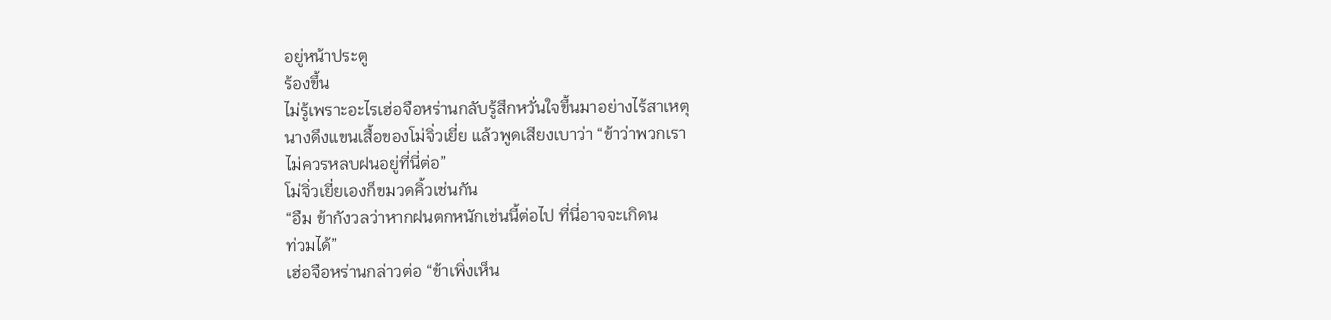อยู่หน้าประตู
ร้องขึ้น
ไม่รู้เพราะอะไรเฮ่อจือหร่านกลับรู้สึกหวั่นใจขึ้นมาอย่างไร้สาเหตุ
นางดึงแขนเสื้อของโม่จิ่วเยี่ย แล้วพูดเสียงเบาว่า “ข้าว่าพวกเรา
ไม่ควรหลบฝนอยู่ที่นี่ต่อ”
โม่จิ่วเยี่ยเองก็ขมวดคิ้วเช่นกัน
“อืม ข้ากังวลว่าหากฝนตกหนักเช่นนี้ต่อไป ที่นี่อาจจะเกิดน
ท่วมได้”
เฮ่อจือหร่านกล่าวต่อ “ข้าเพิ่งเห็น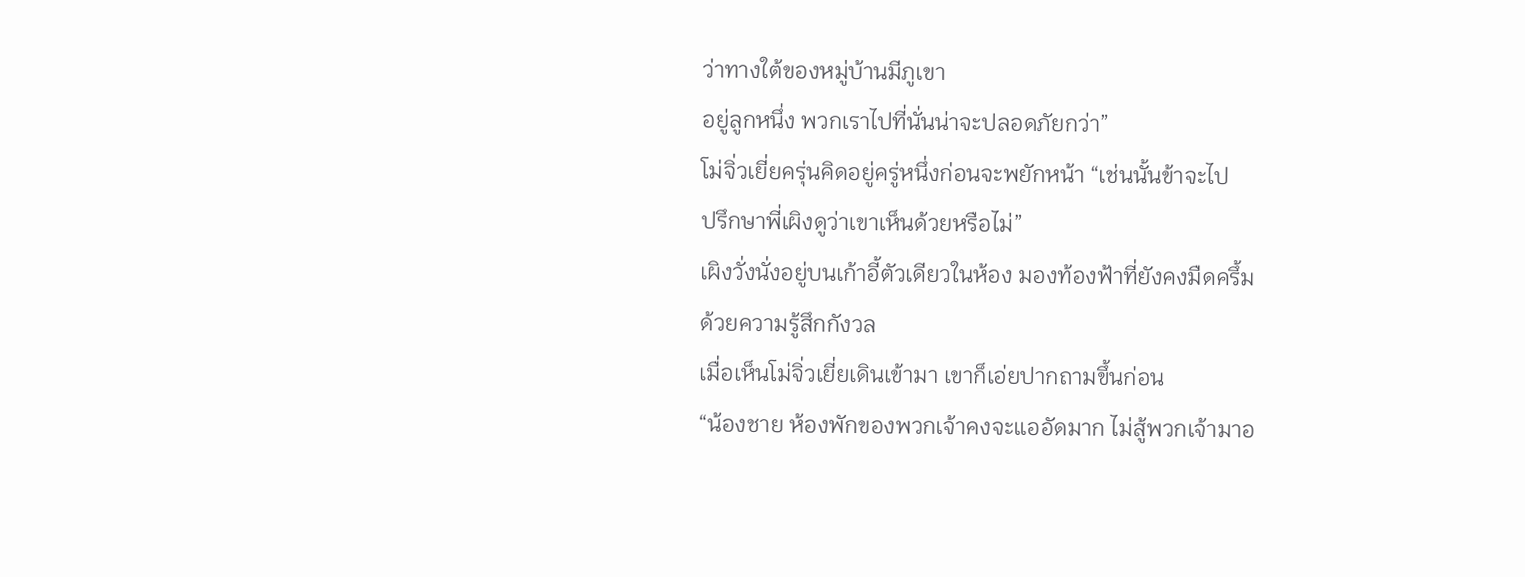ว่าทางใต้ของหมู่บ้านมีภูเขา
อยู่ลูกหนึ่ง พวกเราไปที่นั่นน่าจะปลอดภัยกว่า”
โม่จิ่วเยี่ยครุ่นคิดอยู่ครู่หนึ่งก่อนจะพยักหน้า “เช่นนั้นข้าจะไป
ปรึกษาพี่เผิงดูว่าเขาเห็นด้วยหรือไม่”
เผิงวั่งนั่งอยู่บนเก้าอี้ตัวเดียวในห้อง มองท้องฟ้าที่ยังคงมืดครึ้ม
ด้วยความรู้สึกกังวล
เมื่อเห็นโม่จิ่วเยี่ยเดินเข้ามา เขาก็เอ่ยปากถามขึ้นก่อน
“น้องชาย ห้องพักของพวกเจ้าคงจะแออัดมาก ไม่สู้พวกเจ้ามาอ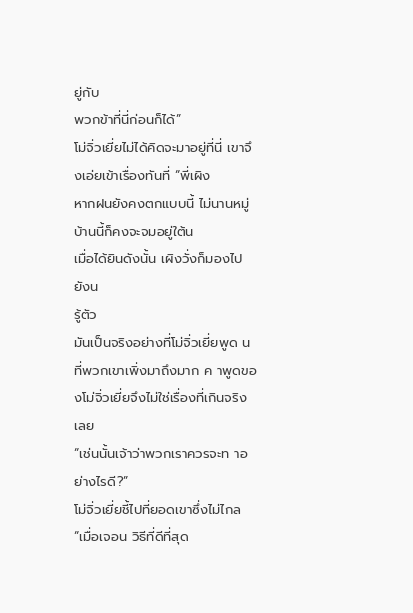ยู่กับ
พวกข้าที่นี่ก่อนก็ได้”
โม่จิ่วเยี่ยไม่ได้คิดจะมาอยู่ที่นี่ เขาจึงเอ่ยเข้าเรื่องทันที่ “พี่เผิง
หากฝนยังคงตกแบบนี้ ไม่นานหมู่บ้านนี้ก็คงจะจมอยู่ใต้น
เมื่อได้ยินดังนั้น เผิงวั่งก็มองไปยังน
รู้ตัว
มันเป็นจริงอย่างที่โม่จิ่วเยี่ยพูด น
ที่พวกเขาเพิ่งมาถึงมาก ค าพูดของโม่จิ่วเยี่ยจึงไม่ใช่เรื่องที่เกินจริง
เลย
“เช่นนั้นเจ้าว่าพวกเราควรจะท าอย่างไรดี?”
โม่จิ่วเยี่ยชี้ไปที่ยอดเขาซึ่งไม่ไกล
“เมื่อเจอน วิธีที่ดีที่สุด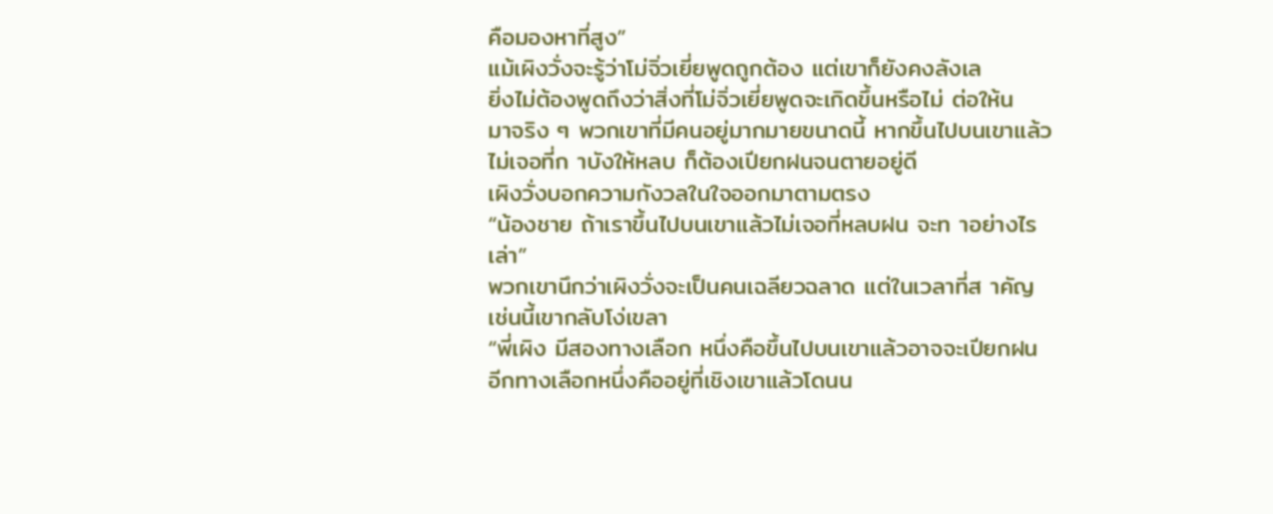คือมองหาที่สูง”
แม้เผิงวั่งจะรู้ว่าโม่จิ่วเยี่ยพูดถูกต้อง แต่เขาก็ยังคงลังเล
ยิ่งไม่ต้องพูดถึงว่าสิ่งที่โม่จิ่วเยี่ยพูดจะเกิดขึ้นหรือไม่ ต่อให้น
มาจริง ๆ พวกเขาที่มีคนอยู่มากมายขนาดนี้ หากขึ้นไปบนเขาแล้ว
ไม่เจอที่ก าบังให้หลบ ก็ต้องเปียกฝนจนตายอยู่ดี
เผิงวั่งบอกความกังวลในใจออกมาตามตรง
“น้องชาย ถ้าเราขึ้นไปบนเขาแล้วไม่เจอที่หลบฝน จะท าอย่างไร
เล่า”
พวกเขานึกว่าเผิงวั่งจะเป็นคนเฉลียวฉลาด แต่ในเวลาที่ส าคัญ
เช่นนี้เขากลับโง่เขลา
“พี่เผิง มีสองทางเลือก หนึ่งคือขึ้นไปบนเขาแล้วอาจจะเปียกฝน
อีกทางเลือกหนึ่งคืออยู่ที่เชิงเขาแล้วโดนน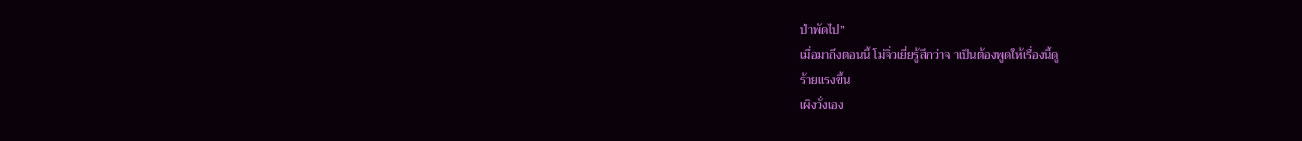ป่าพัดไป”
เมื่อมาถึงตอนนี้ โม่จิ่วเยี่ยรู้สึกว่าจ าเป็นต้องพูดให้เรื่องนี้ดู
ร้ายแรงขึ้น
เผิงวั่งเอง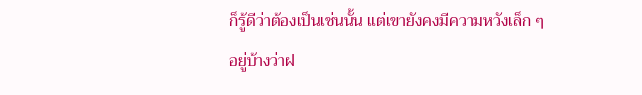ก็รู้ดีว่าต้องเป็นเช่นนั้น แต่เขายังคงมีความหวังเล็ก ๆ
อยู่บ้างว่าฝ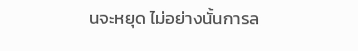นจะหยุด ไม่อย่างนั้นการล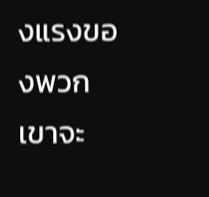งแรงของพวกเขาจะ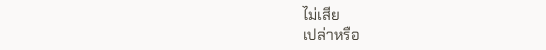ไม่เสีย
เปล่าหรือ